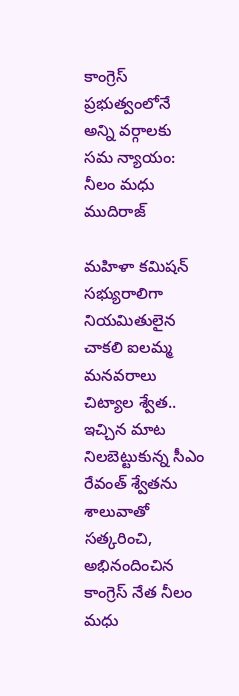కాంగ్రెస్ ప్రభుత్వంలోనే అన్ని వర్గాలకు సమ న్యాయం: నీలం మధు ముదిరాజ్

మహిళా కమిషన్ సభ్యురాలిగా నియమితులైన చాకలి ఐలమ్మ మనవరాలు చిట్యాల శ్వేత.. ఇచ్చిన మాట నిలబెట్టుకున్న సీఎం రేవంత్ శ్వేతను శాలువాతో సత్కరించి, అభినందించిన కాంగ్రెస్ నేత నీలం మధు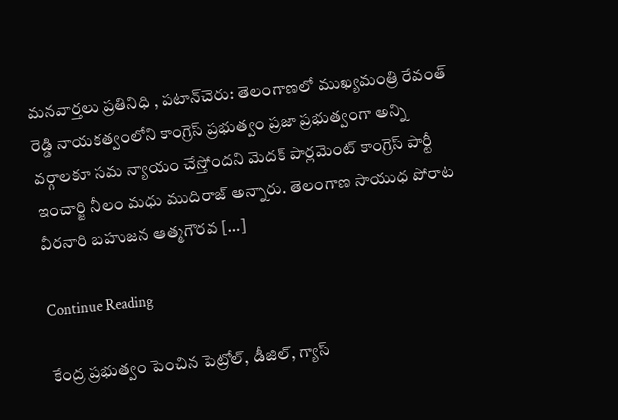మనవార్తలు ప్రతినిధి , పటాన్‌చెరు: తెలంగాణలో ముఖ్యమంత్రి రేవంత్ రెడ్డి నాయకత్వంలోని కాంగ్రెస్ ప్రభుత్వం ప్రజా ప్రభుత్వంగా అన్ని వర్గాలకూ సమ న్యాయం చేస్తోందని మెదక్ పార్లమెంట్ కాంగ్రెస్ పార్టీ ఇంచార్జి నీలం మధు ముదిరాజ్ అన్నారు. తెలంగాణ సాయుధ పోరాట వీరనారి బహుజన ఆత్మగౌరవ […]

Continue Reading

కేంద్ర ప్రభుత్వం పెంచిన పెట్రోల్, డీజిల్, గ్యాస్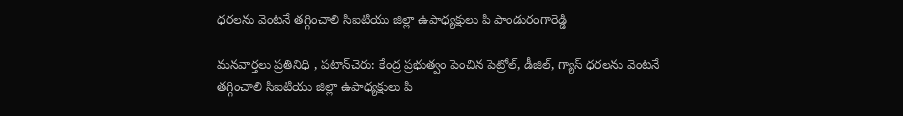ధరలను వెంటనే తగ్గించాలి సిఐటియు జిల్లా ఉపాధ్యక్షులు పి పాండురంగారెడ్డి

మనవార్తలు ప్రతినిధి , పటాన్‌చెరు: కేంద్ర ప్రభుత్వం పెంచిన పెట్రోల్, డీజిల్, గ్యాస్ ధరలను వెంటనే తగ్గించాలి సిఐటియు జిల్లా ఉపాధ్యక్షులు పి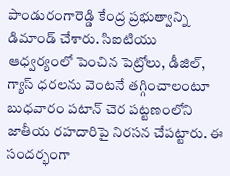పాండురంగారెడ్డి కేంద్ర ప్రభుత్వాన్ని డిమాండ్ చేశారు. సిఐటియు ఆధ్వర్యంలో పెంచిన పెట్రోలు, డీజిల్, గ్యాస్ ధరలను వెంటనే తగ్గించాలంటూ బుధవారం పటాన్ చెర పట్టణంలోని జాతీయ రహదారిపై నిరసన చేపట్టారు. ఈ సందర్భంగా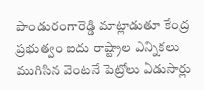పాండురంగారెడ్డి మాట్లాడుతూ కేంద్ర ప్రభుత్వం ఐదు రాష్ట్రాల ఎన్నికలు ముగిసిన వెంటనే పెట్రోలు ఏడుసార్లు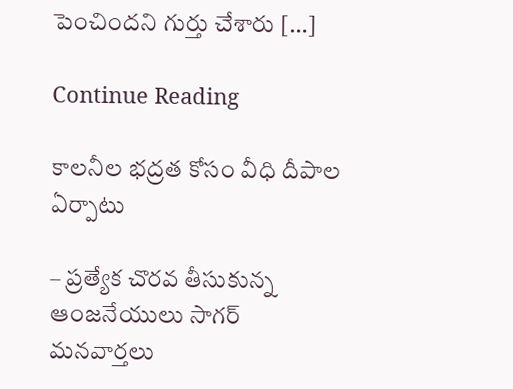పెంచిందని గుర్తు చేశారు […]

Continue Reading

కాలనీల భద్రత కోసం వీధి దీపాల ఏర్పాటు

– ప్రత్యేక చొరవ తీసుకున్న ఆంజనేయులు సాగర్ మనవార్తలు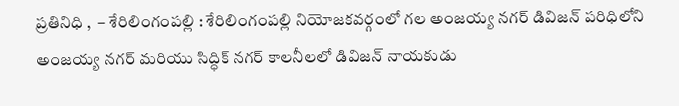ప్రతినిధి ,  – శేరిలింగంపల్లి : శేరిలింగంపల్లి నియోజకవర్గంలో గల అంజయ్య నగర్ డివిజన్ పరిధిలోని అంజయ్య నగర్ మరియు సిద్ధిక్ నగర్ కాలనీలలో డివిజన్ నాయకుడు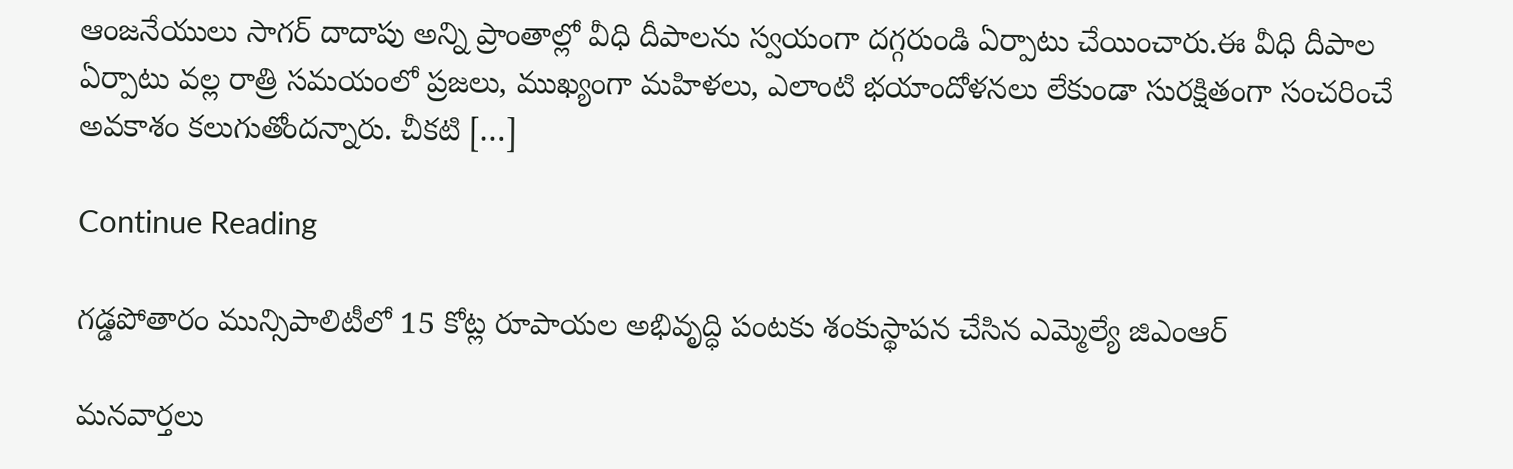ఆంజనేయులు సాగర్ దాదాపు అన్ని ప్రాంతాల్లో వీధి దీపాలను స్వయంగా దగ్గరుండి ఏర్పాటు చేయించారు.ఈ వీధి దీపాల ఏర్పాటు వల్ల రాత్రి సమయంలో ప్రజలు, ముఖ్యంగా మహిళలు, ఎలాంటి భయాందోళనలు లేకుండా సురక్షితంగా సంచరించే అవకాశం కలుగుతోందన్నారు. చీకటి […]

Continue Reading

గడ్డపోతారం మున్సిపాలిటీలో 15 కోట్ల రూపాయల అభివృద్ధి పంటకు శంకుస్థాపన చేసిన ఎమ్మెల్యే జిఎంఆర్

మనవార్తలు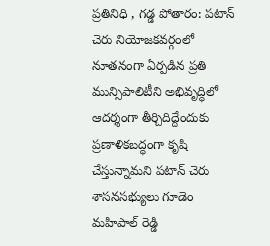ప్రతినిధి , గడ్డ పోతారం: పటాన్ చెరు నియోజకవర్గంలో నూతనంగా ఏర్పడిన ప్రతి మున్సిపాలిటీని అభివృద్ధిలో ఆదర్శంగా తీర్చిదిద్దేందుకు ప్రణాళికబద్ధంగా కృషి చేస్తున్నామని పటాన్ చెరు శాసనసభ్యులు గూడెం మహిపాల్ రెడ్డి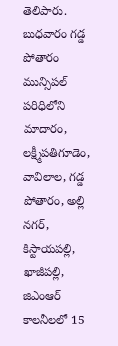తెలిపారు. బుధవారం గడ్డ పోతారం మున్సిపల్ పరిధిలోని మాదారం, లక్ష్మీపతిగూడెం, వావిలాల, గడ్డ పోతారం, అల్లి నగర్, కిస్టాయపల్లి, ఖాజీపల్లి, జిఎంఆర్ కాలనీలలో 15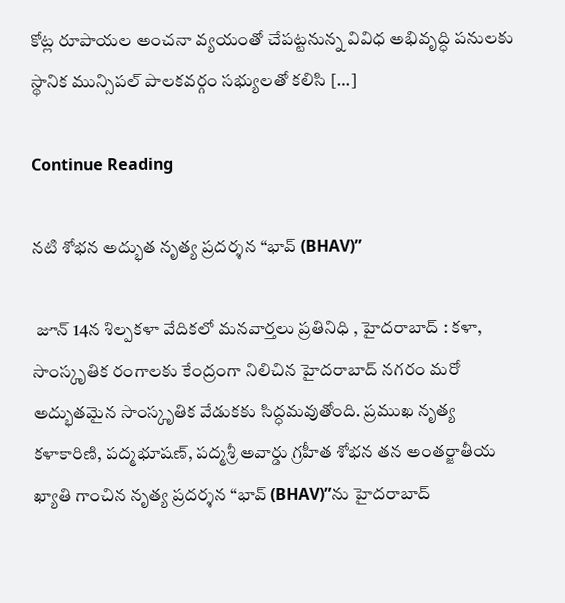కోట్ల రూపాయల అంచనా వ్యయంతో చేపట్టనున్న వివిధ అభివృద్ధి పనులకు స్థానిక మున్సిపల్ పాలకవర్గం సభ్యులతో కలిసి […]

Continue Reading

నటి శోభన అద్భుత నృత్య ప్రదర్శన “భావ్ (BHAV)”

 జూన్ 14న శిల్పకళా వేదికలో మనవార్తలు ప్రతినిధి , హైదరాబాద్ : కళా, సాంస్కృతిక రంగాలకు కేంద్రంగా నిలిచిన హైదరాబాద్ నగరం మరో అద్భుతమైన సాంస్కృతిక వేడుకకు సిద్ధమవుతోంది. ప్రముఖ నృత్య కళాకారిణి, పద్మభూషణ్, పద్మశ్రీ అవార్డు గ్రహీత శోభన తన అంతర్జాతీయ ఖ్యాతి గాంచిన నృత్య ప్రదర్శన “భావ్ (BHAV)”ను హైదరాబాద్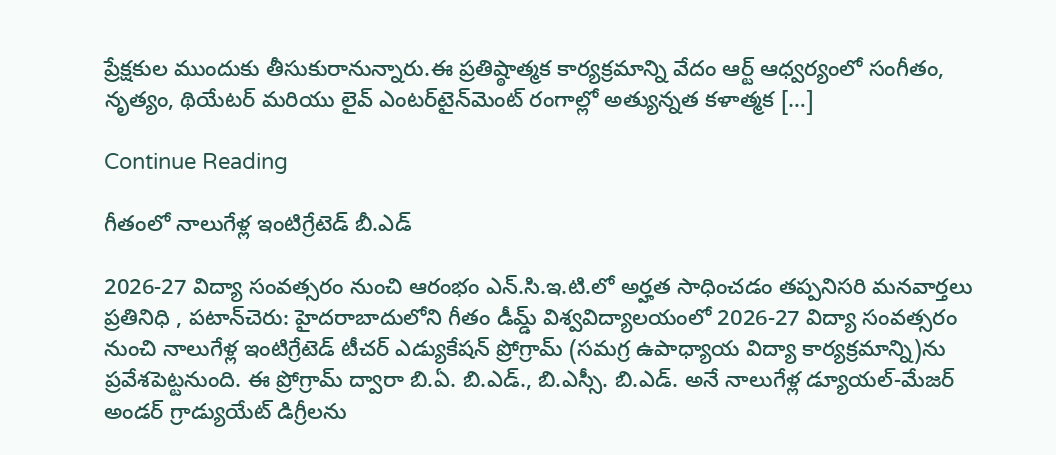ప్రేక్షకుల ముందుకు తీసుకురానున్నారు.ఈ ప్రతిష్ఠాత్మక కార్యక్రమాన్ని వేదం ఆర్ట్ ఆధ్వర్యంలో సంగీతం, నృత్యం, థియేటర్ మరియు లైవ్ ఎంటర్‌టైన్‌మెంట్ రంగాల్లో అత్యున్నత కళాత్మక […]

Continue Reading

గీతంలో నాలుగేళ్ల ఇంటిగ్రేటెడ్ బీ.ఎడ్

2026-27 విద్యా సంవత్సరం నుంచి ఆరంభం ఎన్.సి.ఇ.టి.లో అర్హత సాధించడం తప్పనిసరి మనవార్తలు ప్రతినిధి , పటాన్‌చెరు: హైదరాబాదులోని గీతం డీమ్డ్ విశ్వవిద్యాలయంలో 2026-27 విద్యా సంవత్సరం నుంచి నాలుగేళ్ల ఇంటిగ్రేటెడ్ టీచర్ ఎడ్యుకేషన్ ప్రోగ్రామ్ (సమగ్ర ఉపాధ్యాయ విద్యా కార్యక్రమాన్ని)ను ప్రవేశపెట్టనుంది. ఈ ప్రోగ్రామ్ ద్వారా బి.ఏ. బి.ఎడ్., బి.ఎస్సీ. బి.ఎడ్. అనే నాలుగేళ్ల డ్యూయల్-మేజర్ అండర్ గ్రాడ్యుయేట్ డిగ్రీలను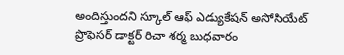అందిస్తుందని స్కూల్ ఆఫ్ ఎడ్యుకేషన్ అసోసియేట్ ప్రొఫెసర్ డాక్టర్ రిచా శర్మ బుధవారం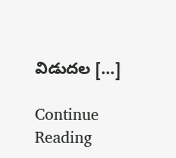విడుదల […]

Continue Reading